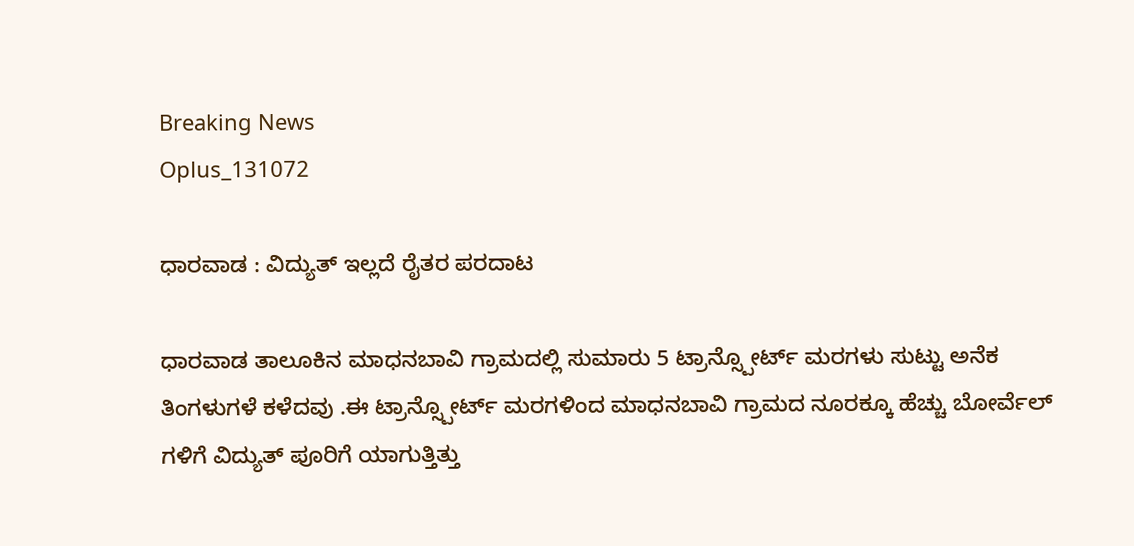Breaking News
Oplus_131072

ಧಾರವಾಡ : ವಿದ್ಯುತ್ ಇಲ್ಲದೆ ರೈತರ ಪರದಾಟ

ಧಾರವಾಡ ತಾಲೂಕಿನ ಮಾಧನಬಾವಿ ಗ್ರಾಮದಲ್ಲಿ ಸುಮಾರು 5 ಟ್ರಾನ್ಸ್ಪೋರ್ಟ್ ಮರಗಳು ಸುಟ್ಟು ಅನೆಕ ತಿಂಗಳುಗಳೆ ಕಳೆದವು .ಈ ಟ್ರಾನ್ಸ್ಪೋರ್ಟ್ ಮರಗಳಿಂದ ಮಾಧನಬಾವಿ ಗ್ರಾಮದ ನೂರಕ್ಕೂ ಹೆಚ್ಚು ಬೋರ್ವೆಲ್ ಗಳಿಗೆ ವಿದ್ಯುತ್ ಪೂರಿಗೆ ಯಾಗುತ್ತಿತ್ತು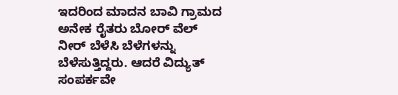ಇದರಿಂದ ಮಾದನ ಬಾವಿ ಗ್ರಾಮದ ಅನೇಕ ರೈತರು ಬೋರ್ ವೆಲ್ ನೀರ್ ಬೆಳೆಸಿ ಬೆಳೆಗಳನ್ನು ಬೆಳೆಸುತ್ತಿದ್ದರು. ಆದರೆ ವಿದ್ಯುತ್ ಸಂಪರ್ಕವೇ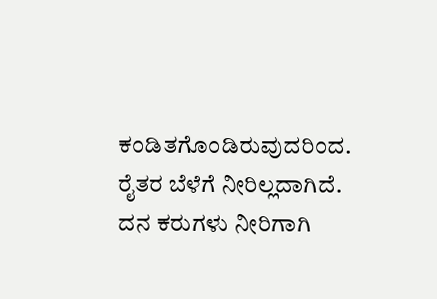ಕಂಡಿತಗೊಂಡಿರುವುದರಿಂದ. ರೈತರ ಬೆಳೆಗೆ ನೀರಿಲ್ಲದಾಗಿದೆ. ದನ ಕರುಗಳು ನೀರಿಗಾಗಿ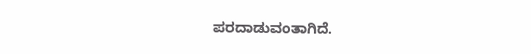ಪರದಾಡುವಂತಾಗಿದೆ.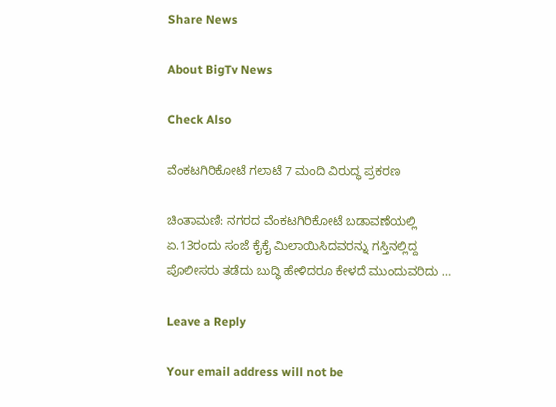Share News

About BigTv News

Check Also

ವೆಂಕಟಗಿರಿಕೋಟೆ ಗಲಾಟೆ 7 ಮಂದಿ ವಿರುದ್ಧ ಪ್ರಕರಣ

ಚಿಂತಾಮಣಿ: ನಗರದ ವೆಂಕಟಗಿರಿಕೋಟೆ ಬಡಾವಣೆಯಲ್ಲಿ ಏ.13ರಂದು ಸಂಜೆ ಕೈಕೈ ಮಿಲಾಯಿಸಿದವರನ್ನು ಗಸ್ತಿನಲ್ಲಿದ್ದ ಪೊಲೀಸರು ತಡೆದು ಬುದ್ಧಿ ಹೇಳಿದರೂ ಕೇಳದೆ ಮುಂದುವರಿದು …

Leave a Reply

Your email address will not be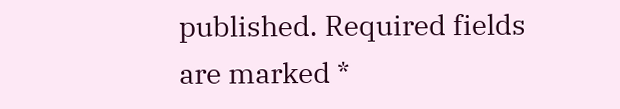published. Required fields are marked *